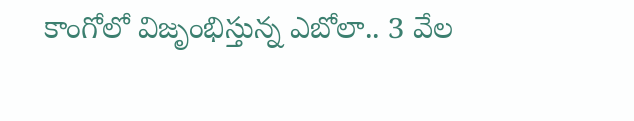కాంగోలో విజృంభిస్తున్న ఎబోలా.. 3 వేల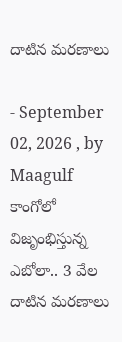దాటిన మరణాలు

- September 02, 2026 , by Maagulf
కాంగోలో విజృంభిస్తున్న ఎబోలా.. 3 వేల దాటిన మరణాలు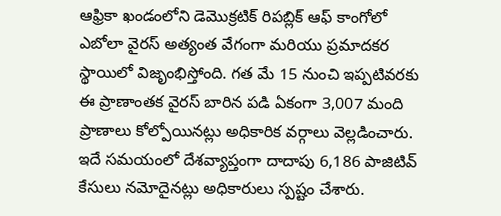ఆఫ్రికా ఖండంలోని డెమొక్రటిక్ రిపబ్లిక్ ఆఫ్ కాంగోలో ఎబోలా వైరస్ అత్యంత వేగంగా మరియు ప్రమాదకర స్థాయిలో విజృంభిస్తోంది. గత మే 15 నుంచి ఇప్పటివరకు ఈ ప్రాణాంతక వైరస్ బారిన పడి ఏకంగా 3,007 మంది ప్రాణాలు కోల్పోయినట్లు అధికారిక వర్గాలు వెల్లడించారు. ఇదే సమయంలో దేశవ్యాప్తంగా దాదాపు 6,186 పాజిటివ్ కేసులు నమోదైనట్లు అధికారులు స్పష్టం చేశారు.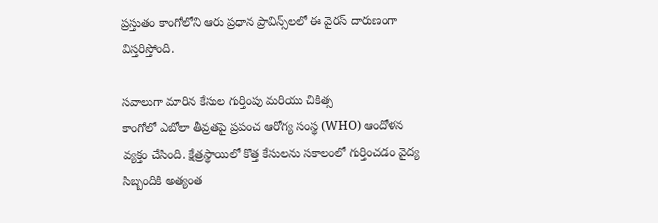ప్రస్తుతం కాంగోలోని ఆరు ప్రధాన ప్రావిన్స్‌లలో ఈ వైరస్ దారుణంగా విస్తరిస్తోంది.

సవాలుగా మారిన కేసుల గుర్తింపు మరియు చికిత్స
కాంగోలో ఎబోలా తీవ్రతపై ప్రపంచ ఆరోగ్య సంస్థ (WHO) ఆందోళన వ్యక్తం చేసింది. క్షేత్రస్థాయిలో కొత్త కేసులను సకాలంలో గుర్తించడం వైద్య సిబ్బందికి అత్యంత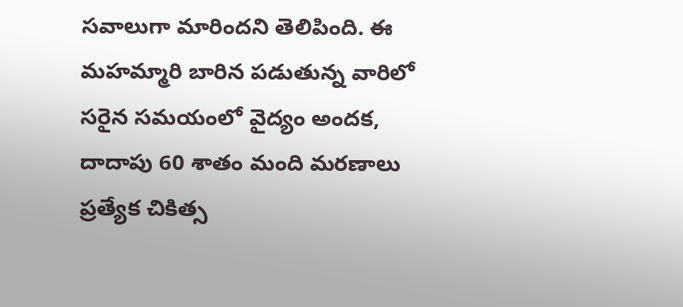సవాలుగా మారిందని తెలిపింది. ఈ మహమ్మారి బారిన పడుతున్న వారిలో సరైన సమయంలో వైద్యం అందక, దాదాపు 60 శాతం మంది మరణాలు ప్రత్యేక చికిత్స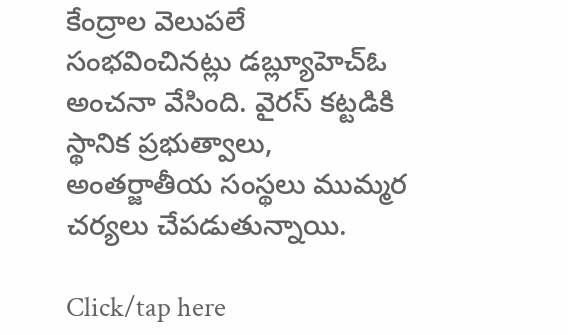కేంద్రాల వెలుపలే సంభవించినట్లు డబ్ల్యూహెచ్‌ఓ అంచనా వేసింది. వైరస్ కట్టడికి స్థానిక ప్రభుత్వాలు, అంతర్జాతీయ సంస్థలు ముమ్మర చర్యలు చేపడుతున్నాయి.

Click/tap here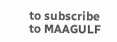to subscribe to MAAGULF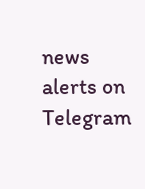news alerts on Telegram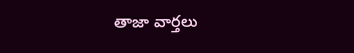తాజా వార్తలు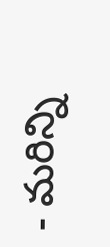- మరిన్ని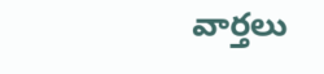వార్తలు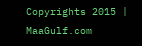Copyrights 2015 | MaaGulf.com